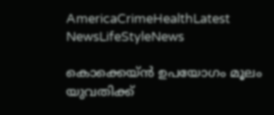AmericaCrimeHealthLatest NewsLifeStyleNews

കൊക്കെയ്ന്‍ ഉപയോഗം മൂലം യുവതിക്ക്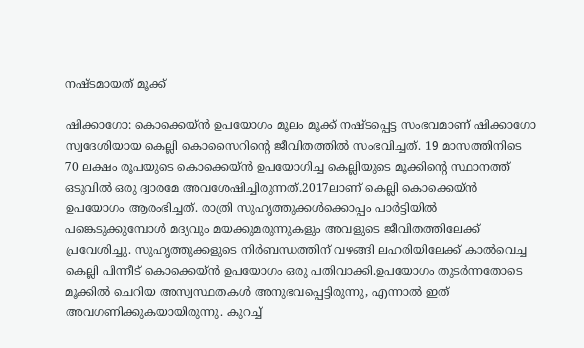നഷ്ടമായത് മൂക്ക്

ഷിക്കാഗോ: കൊക്കെയ്ന്‍ ഉപയോഗം മൂലം മൂക്ക് നഷ്ടപ്പെട്ട സംഭവമാണ് ഷിക്കാഗോ സ്വദേശിയായ കെല്ലി കൊസൈറിന്റെ ജീവിതത്തില്‍ സംഭവിച്ചത്. 19 മാസത്തിനിടെ 70 ലക്ഷം രൂപയുടെ കൊക്കെയ്ന്‍ ഉപയോഗിച്ച കെല്ലിയുടെ മൂക്കിന്റെ സ്ഥാനത്ത് ഒടുവിൽ ഒരു ദ്വാരമേ അവശേഷിച്ചിരുന്നത്.2017ലാണ് കെല്ലി കൊക്കെയ്ന്‍ ഉപയോഗം ആരംഭിച്ചത്. രാത്രി സുഹൃത്തുക്കൾക്കൊപ്പം പാർട്ടിയിൽ പങ്കെടുക്കുമ്പോൾ മദ്യവും മയക്കുമരുന്നുകളും അവളുടെ ജീവിതത്തിലേക്ക് പ്രവേശിച്ചു. സുഹൃത്തുക്കളുടെ നിർബന്ധത്തിന് വഴങ്ങി ലഹരിയിലേക്ക് കാൽവെച്ച കെല്ലി പിന്നീട് കൊക്കെയ്ന്‍ ഉപയോഗം ഒരു പതിവാക്കി.ഉപയോഗം തുടർന്നതോടെ മൂക്കിൽ ചെറിയ അസ്വസ്ഥതകൾ അനുഭവപ്പെട്ടിരുന്നു, എന്നാൽ ഇത് അവഗണിക്കുകയായിരുന്നു. കുറച്ച്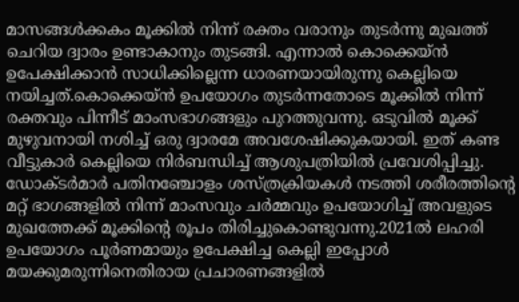മാസങ്ങൾക്കകം മൂക്കിൽ നിന്ന് രക്തം വരാനും തുടർന്നു മുഖത്ത് ചെറിയ ദ്വാരം ഉണ്ടാകാനും തുടങ്ങി. എന്നാൽ കൊക്കെയ്ന്‍ ഉപേക്ഷിക്കാൻ സാധിക്കില്ലെന്ന ധാരണയായിരുന്നു കെല്ലിയെ നയിച്ചത്.കൊക്കെയ്ന്‍ ഉപയോഗം തുടർന്നതോടെ മൂക്കിൽ നിന്ന് രക്തവും പിന്നീട് മാംസഭാഗങ്ങളും പുറത്തുവന്നു. ഒടുവിൽ മൂക്ക് മുഴുവനായി നശിച്ച് ഒരു ദ്വാരമേ അവശേഷിക്കുകയായി. ഇത് കണ്ട വീട്ടുകാർ കെല്ലിയെ നിർബന്ധിച്ച് ആശുപത്രിയിൽ പ്രവേശിപ്പിച്ചു. ഡോക്ടർമാർ പതിനഞ്ചോളം ശസ്ത്രക്രിയകൾ നടത്തി ശരീരത്തിന്റെ മറ്റ് ഭാഗങ്ങളിൽ നിന്ന് മാംസവും ചർമ്മവും ഉപയോഗിച്ച് അവളുടെ മുഖത്തേക്ക് മൂക്കിന്റെ രൂപം തിരിച്ചുകൊണ്ടുവന്നു.2021ൽ ലഹരി ഉപയോഗം പൂര്‍ണമായും ഉപേക്ഷിച്ച കെല്ലി ഇപ്പോൾ മയക്കുമരുന്നിനെതിരായ പ്രചാരണങ്ങളിൽ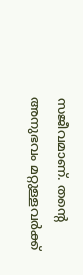സജീവമാണ്. തന്റെ അനുഭവം മറ്റുള്ളവർക്ക്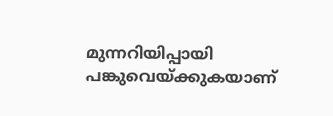മുന്നറിയിപ്പായി പങ്കുവെയ്ക്കുകയാണ്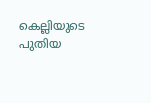കെല്ലിയുടെ പുതിയ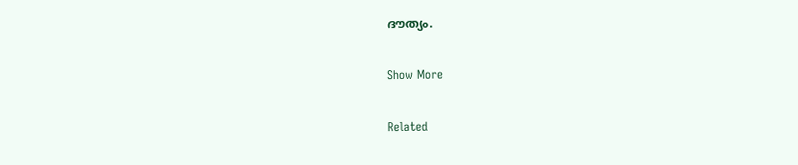ദൗത്യം.

Show More

Related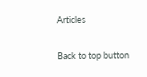Articles

Back to top button